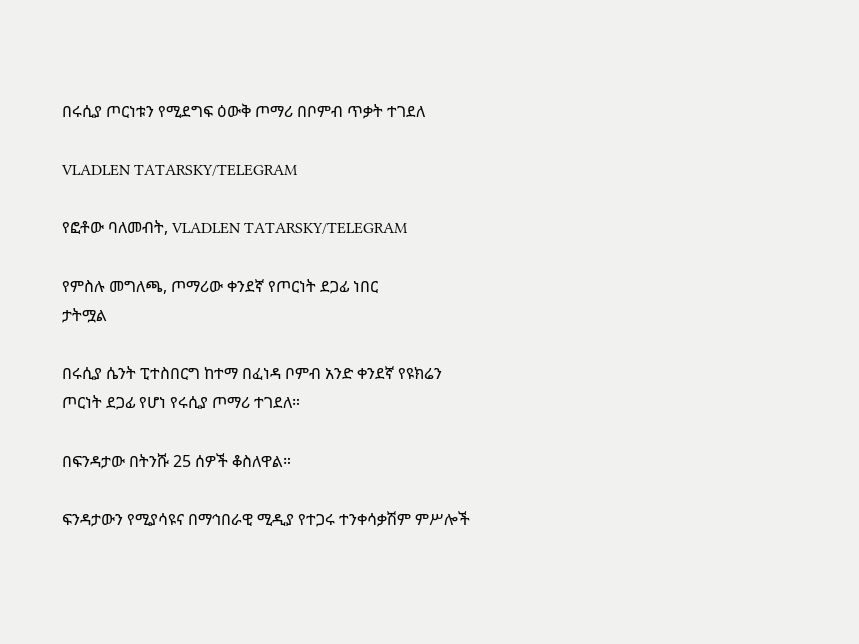በሩሲያ ጦርነቱን የሚደግፍ ዕውቅ ጦማሪ በቦምብ ጥቃት ተገደለ

VLADLEN TATARSKY/TELEGRAM

የፎቶው ባለመብት, VLADLEN TATARSKY/TELEGRAM

የምስሉ መግለጫ, ጦማሪው ቀንደኛ የጦርነት ደጋፊ ነበር
ታትሟል

በሩሲያ ሴንት ፒተስበርግ ከተማ በፈነዳ ቦምብ አንድ ቀንደኛ የዩክሬን ጦርነት ደጋፊ የሆነ የሩሲያ ጦማሪ ተገደለ።

በፍንዳታው በትንሹ 25 ሰዎች ቆስለዋል።

ፍንዳታውን የሚያሳዩና በማኅበራዊ ሚዲያ የተጋሩ ተንቀሳቃሽም ምሥሎች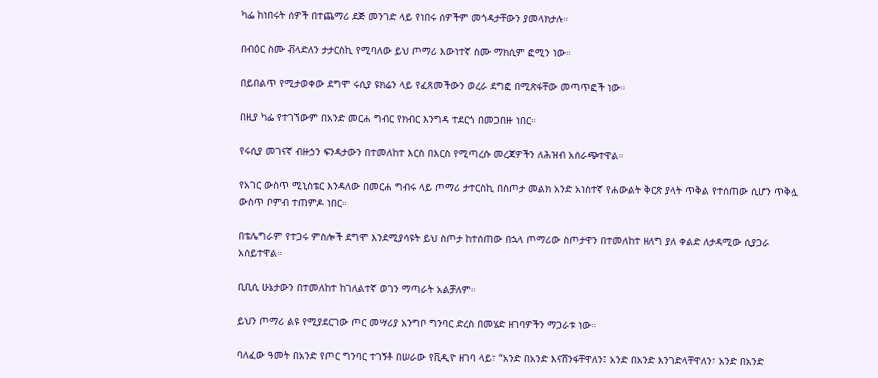ካፌ ከነበሩት ሰዎች በተጨማሪ ደጅ መንገድ ላይ የነበሩ ሰዎችም መጎዳታቸውን ያመላክታሉ።

በብዕር ስሙ ቭላድለን ታታርስኪ የሚባለው ይህ ጦማሪ እውነተኛ ስሙ ማክሲም ፎሚን ነው።

በይበልጥ የሚታወቀው ደግሞ ሩሲያ ዩክሬን ላይ የፈጸመችውን ወረራ ደግፎ በሚጽፋቸው መጣጥፎች ነው።

በዚያ ካፌ የተገኘውም በአንድ መርሐ ግብር የክብር እንግዳ ተደርጎ በመጋበዙ ነበር።

የሩሲያ መገናኛ ብዙኃን ፍንዳታውን በተመለከተ እርስ በእርስ የሚጣረሱ መረጃዎችን ለሕዝብ አሰራጭተዋል።

የአገር ውስጥ ሚኒስቴር እንዳለው በመርሐ ግብሩ ላይ ጦማሪ ታተርስኪ በስጦታ መልክ አንድ አነስተኛ የሐውልት ቅርጽ ያላት ጥቅል የተሰጠው ሲሆን ጥቅሏ ውስጥ ቦምብ ተጠምዶ ነበር።

በቴሌግራም የተጋሩ ምስሎች ደግሞ እንደሚያሳዩት ይህ ስጦታ ከተሰጠው በኋላ ጦማሪው ስጦታዋን በተመለከተ ዘለግ ያለ ቀልድ ለታዳሚው ሲያጋራ አሰይተዋል።

ቢቢሲ ሁኔታውን በተመለከተ ከገለልተኛ ወገን ማጣራት አልቻለም።

ይህን ጦማሪ ልዩ የሚያደርገው ጦር መሣሪያ አንግቦ ግንባር ድረስ በመሄድ ዘገባዎችን ማጋራቱ ነው።

ባለፈው ዓመት በአንድ የጦር ግንባር ተገኝቶ በሠራው የቪዲዮ ዘገባ ላይ፣ “አንድ በአንድ እናሸንፋቸዋለን፤ አንድ በአንድ እንገድላቸዋለን፣ አንድ በአንድ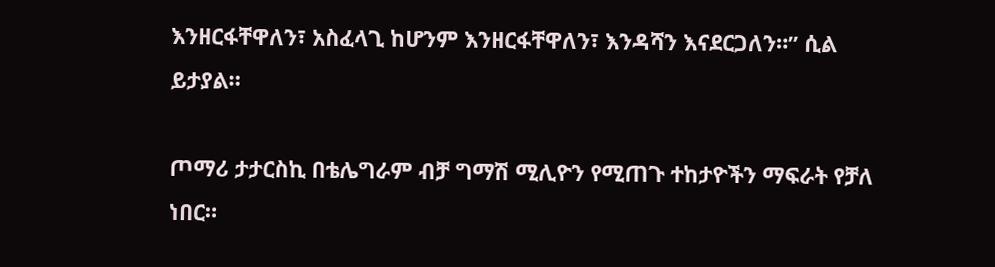እንዘርፋቸዋለን፣ አስፈላጊ ከሆንም እንዘርፋቸዋለን፣ እንዳሻን እናደርጋለን።” ሲል ይታያል።

ጦማሪ ታታርስኪ በቴሌግራም ብቻ ግማሽ ሚሊዮን የሚጠጉ ተከታዮችን ማፍራት የቻለ ነበር።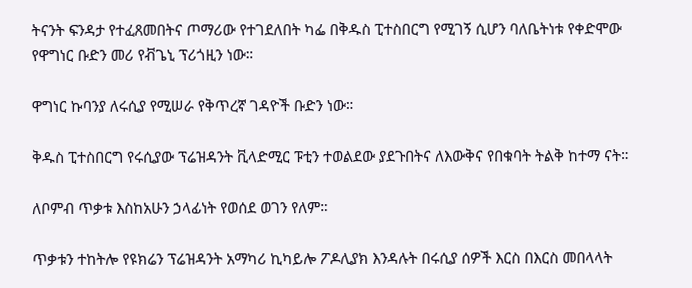ትናንት ፍንዳታ የተፈጸመበትና ጦማሪው የተገደለበት ካፌ በቅዱስ ፒተስበርግ የሚገኝ ሲሆን ባለቤትነቱ የቀድሞው የዋግነር ቡድን መሪ የቭጌኒ ፕሪጎዚን ነው።

ዋግነር ኩባንያ ለሩሲያ የሚሠራ የቅጥረኛ ገዳዮች ቡድን ነው።

ቅዱስ ፒተስበርግ የሩሲያው ፕሬዝዳንት ቪላድሚር ፑቲን ተወልደው ያደጉበትና ለእውቅና የበቁባት ትልቅ ከተማ ናት።

ለቦምብ ጥቃቱ እስከአሁን ኃላፊነት የወሰደ ወገን የለም።

ጥቃቱን ተከትሎ የዩክሬን ፕሬዝዳንት አማካሪ ኪካይሎ ፖዶሊያክ እንዳሉት በሩሲያ ሰዎች እርስ በእርስ መበላላት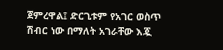ጀምረዋል፤ ድርጊቱም የአገር ወስጥ ሽብር ነው በማለት አገራቸው እጇ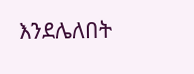እንደሌለበት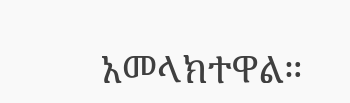አመላክተዋል።